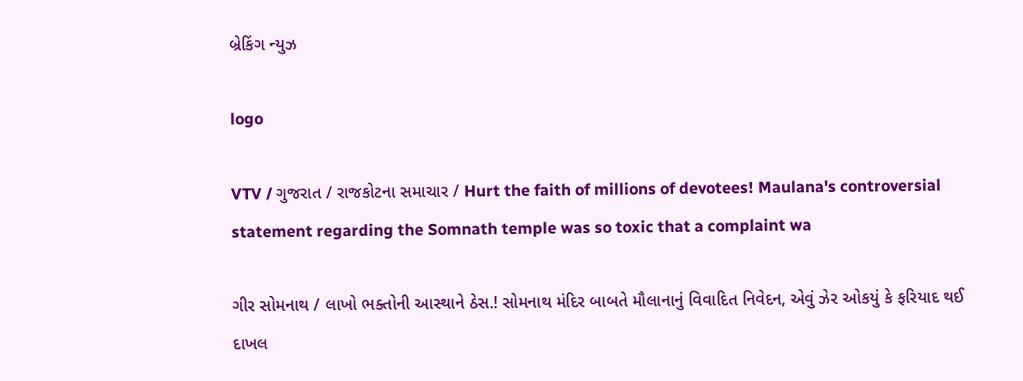બ્રેકિંગ ન્યુઝ

logo

VTV / ગુજરાત / રાજકોટના સમાચાર / Hurt the faith of millions of devotees! Maulana's controversial statement regarding the Somnath temple was so toxic that a complaint wa

ગીર સોમનાથ / લાખો ભક્તોની આસ્થાને ઠેસ.! સોમનાથ મંદિર બાબતે મૌલાનાનું વિવાદિત નિવેદન, એવું ઝેર ઓકયું કે ફરિયાદ થઈ દાખલ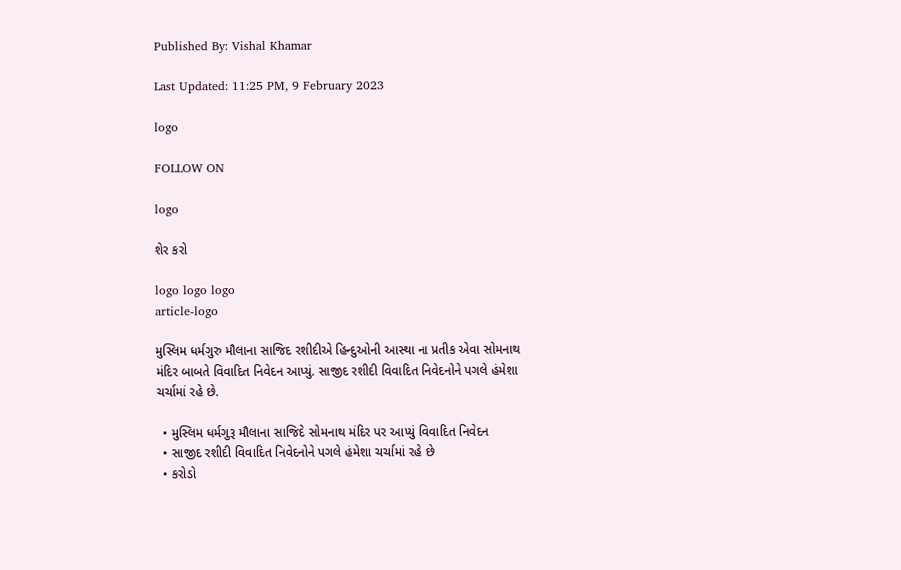Published By: Vishal Khamar

Last Updated: 11:25 PM, 9 February 2023

logo

FOLLOW ON

logo

શેર કરો

logo logo logo
article-logo

મુસ્લિમ ધર્મગુરુ મૌલાના સાજિદ રશીદીએ હિન્દુઓની આસ્થા ના પ્રતીક એવા સોમનાથ મંદિર બાબતે વિવાદિત નિવેદન આપ્યું. સાજીદ રશીદી વિવાદિત નિવેદનોને પગલે હંમેશા ચર્ચામાં રહે છે.

  • મુસ્લિમ ધર્મગુરૂ મૌલાના સાજિદે સોમનાથ મંદિર પર આપ્યું વિવાદિત નિવેદન
  • સાજીદ રશીદી વિવાદિત નિવેદનોને પગલે હંમેશા ચર્ચામાં રહે છે
  • કરોડો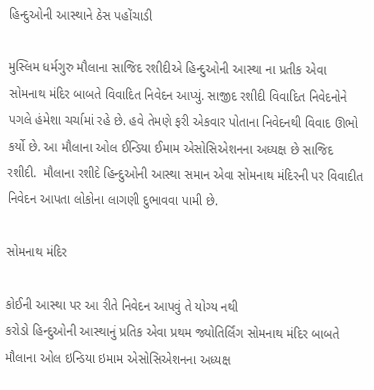હિન્દુઓની આસ્થાને ઠેસ પહોંચાડી

મુસ્લિમ ધર્મગુરુ મૌલાના સાજિદ રશીદીએ હિન્દુઓની આસ્થા ના પ્રતીક એવા સોમનાથ મંદિર બાબતે વિવાદિત નિવેદન આપ્યું. સાજીદ રશીદી વિવાદિત નિવેદનોને પગલે હંમેશા ચર્ચામાં રહે છે. હવે તેમણે ફરી એકવાર પોતાના નિવેદનથી વિવાદ ઊભો કર્યો છે. આ મૌલાના ઓલ ઈન્ડિયા ઈમામ એસોસિએશનના અધ્યક્ષ છે સાજિદ રશીદી.  મૌલાના રશીદે હિન્દુઓની આસ્થા સમાન એવા સોમનાથ મંદિરની પર વિવાદીત નિવેદન આપતા લોકોના લાગણી દુભાવવા પામી છે.

સોમનાથ મંદિર

કોઈની આસ્થા પર આ રીતે નિવેદન આપવું તે યોગ્ય નથી
કરોડો હિન્દુઓની આસ્થાનું પ્રતિક એવા પ્રથમ જ્યોતિર્લિંગ સોમનાથ મંદિર બાબતે મૌલાના ઓલ ઇન્ડિયા ઇમામ એસોસિએશનના અધ્યક્ષ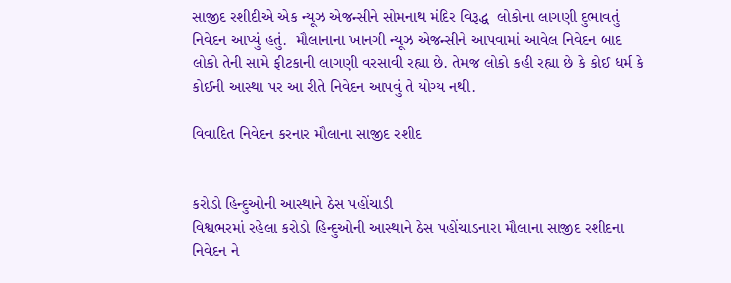સાજીદ રશીદીએ એક ન્યૂઝ એજન્સીને સોમનાથ મંદિર વિરૂદ્ધ  લોકોના લાગણી દુભાવતું નિવેદન આપ્યું હતું.  મૌલાનાના ખાનગી ન્યૂઝ એજન્સીને આપવામાં આવેલ નિવેદન બાદ લોકો તેની સામે ફીટકાની લાગણી વરસાવી રહ્યા છે. તેમજ લોકો કહી રહ્યા છે કે કોઈ ધર્મ કે કોઈની આસ્થા પર આ રીતે નિવેદન આપવું તે યોગ્ય નથી.

વિવાદિત નિવેદન કરનાર મૌલાના સાજીદ રશીદ


કરોડો હિન્દુઓની આસ્થાને ઠેસ પહોંચાડી
વિશ્વભરમાં રહેલા કરોડો હિન્દુઓની આસ્થાને ઠેસ પહોંચાડનારા મૌલાના સાજીદ રશીદના નિવેદન ને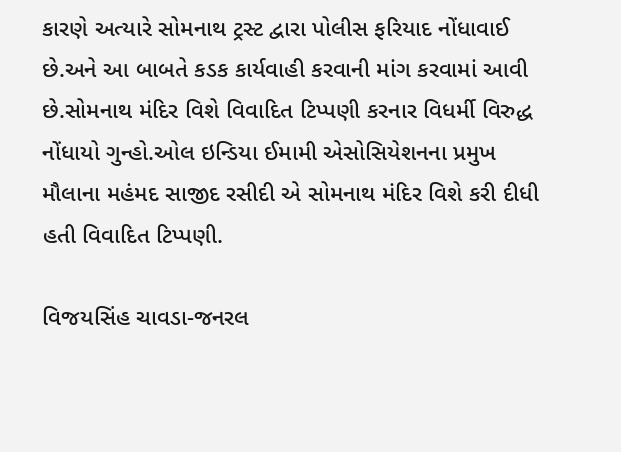કારણે અત્યારે સોમનાથ ટ્રસ્ટ દ્વારા પોલીસ ફરિયાદ નોંધાવાઈ છે.અને આ બાબતે કડક કાર્યવાહી કરવાની માંગ કરવામાં આવી છે.સોમનાથ મંદિર વિશે વિવાદિત ટિપ્પણી કરનાર વિધર્મી વિરુદ્ધ નોંધાયો ગુન્હો.ઓલ ઇન્ડિયા ઈમામી એસોસિયેશનના પ્રમુખ મૌલાના મહંમદ સાજીદ રસીદી એ સોમનાથ મંદિર વિશે કરી દીધી હતી વિવાદિત ટિપ્પણી.

વિજયસિંહ ચાવડા-જનરલ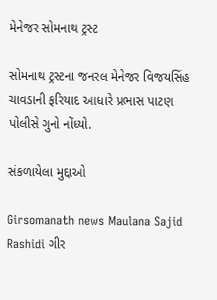મેનેજર સોમનાથ ટ્રસ્ટ

સોમનાથ ટ્રસ્ટના જનરલ મેનેજર વિજયસિંહ ચાવડાની ફરિયાદ આધારે પ્રભાસ પાટણ પોલીસે ગુનો નોંધ્યો.

સંકળાયેલા મુદ્દાઓ

Girsomanath news Maulana Sajid Rashidi ગીર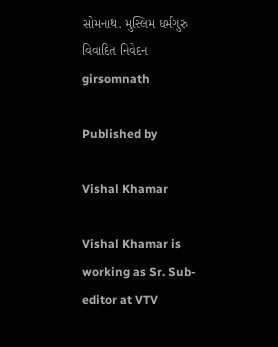સોમનાથ. મુસ્લિમ ધર્મગુરુ વિવાદિત નિવેદન girsomnath

Published by

Vishal Khamar

Vishal Khamar is working as Sr. Sub-editor at VTV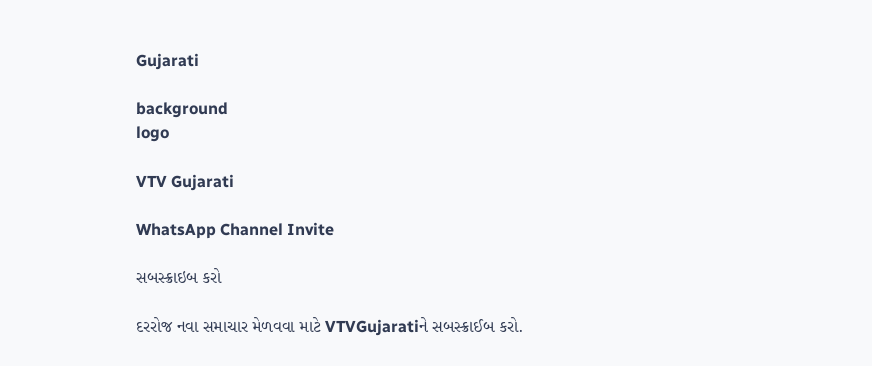Gujarati

background
logo

VTV Gujarati

WhatsApp Channel Invite

સબસ્ક્રાઇબ કરો

દરરોજ નવા સમાચાર મેળવવા માટે VTVGujaratiને સબસ્ક્રાઈબ કરો.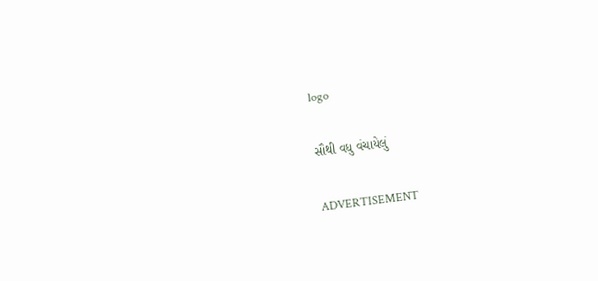logo

સૌથી વધુ વંચાયેલું

ADVERTISEMENT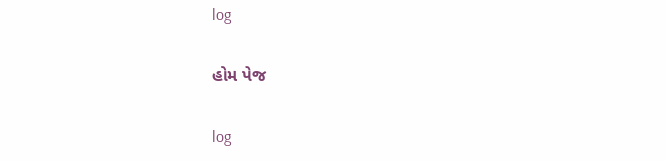log

હોમ પેજ

log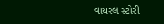વાયરલ સ્ટોરી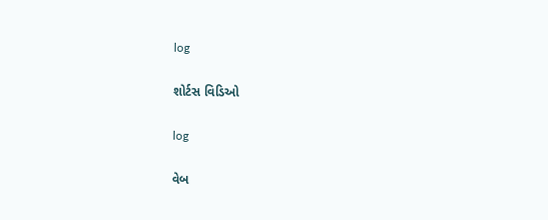log

શોર્ટસ વિડિઓ

log

વેબ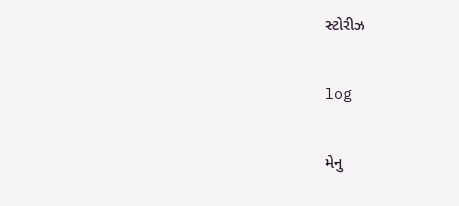સ્ટોરીઝ

log

મેનુ